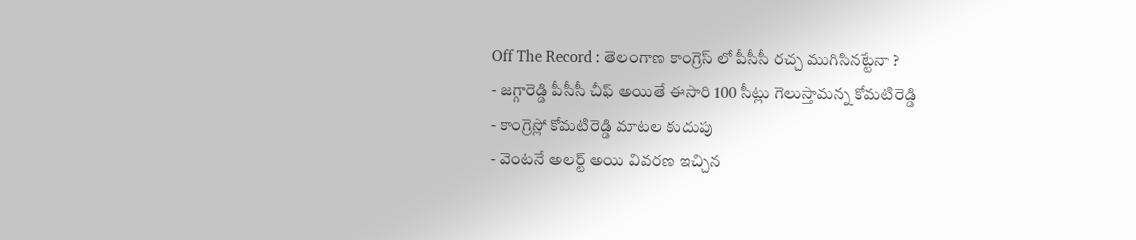Off The Record : తెలంగాణ కాంగ్రెస్ లో పీసీసీ రచ్చ ముగిసినట్టేనా ?
- జగ్గారెడ్డి పీసీసీ చీఫ్ అయితే ఈసారి 100 సీట్లు గెలుస్తామన్న కోమటిరెడ్డి
- కాంగ్రెస్లో కోమటిరెడ్డి మాటల కుదుపు
- వెంటనే అలర్ట్ అయి వివరణ ఇచ్చిన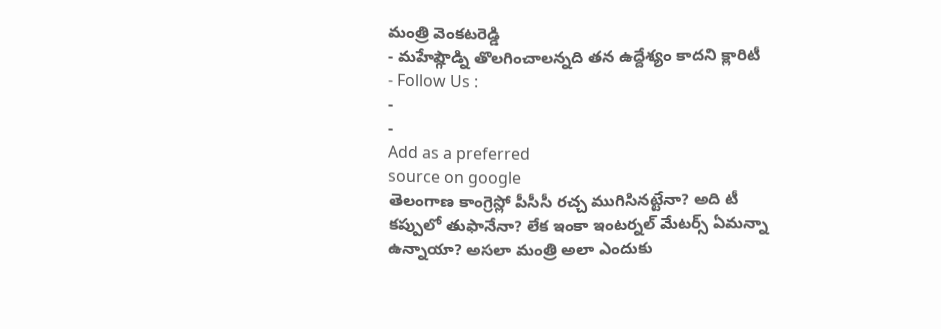మంత్రి వెంకటరెడ్డి
- మహేష్గౌడ్ని తొలగించాలన్నది తన ఉద్దేశ్యం కాదని క్లారిటీ
- Follow Us :
-
-
Add as a preferred
source on google
తెలంగాణ కాంగ్రెస్లో పీసీసీ రచ్చ ముగిసినట్టేనా? అది టీ కప్పులో తుఫానేనా? లేక ఇంకా ఇంటర్నల్ మేటర్స్ ఏమన్నా ఉన్నాయా? అసలా మంత్రి అలా ఎందుకు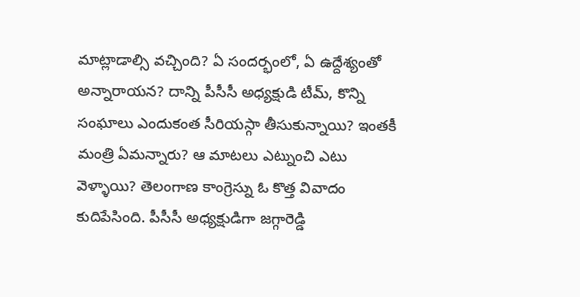మాట్లాడాల్సి వచ్చింది? ఏ సందర్భంలో, ఏ ఉద్దేశ్యంతో అన్నారాయన? దాన్ని పీసీసీ అధ్యక్షుడి టీమ్, కొన్ని సంఘాలు ఎందుకంత సీరియస్గా తీసుకున్నాయి? ఇంతకీ మంత్రి ఏమన్నారు? ఆ మాటలు ఎట్నుంచి ఎటు వెళ్ళాయి? తెలంగాణ కాంగ్రెస్ను ఓ కొత్త వివాదం కుదిపేసింది. పీసీసీ అధ్యక్షుడిగా జగ్గారెడ్డి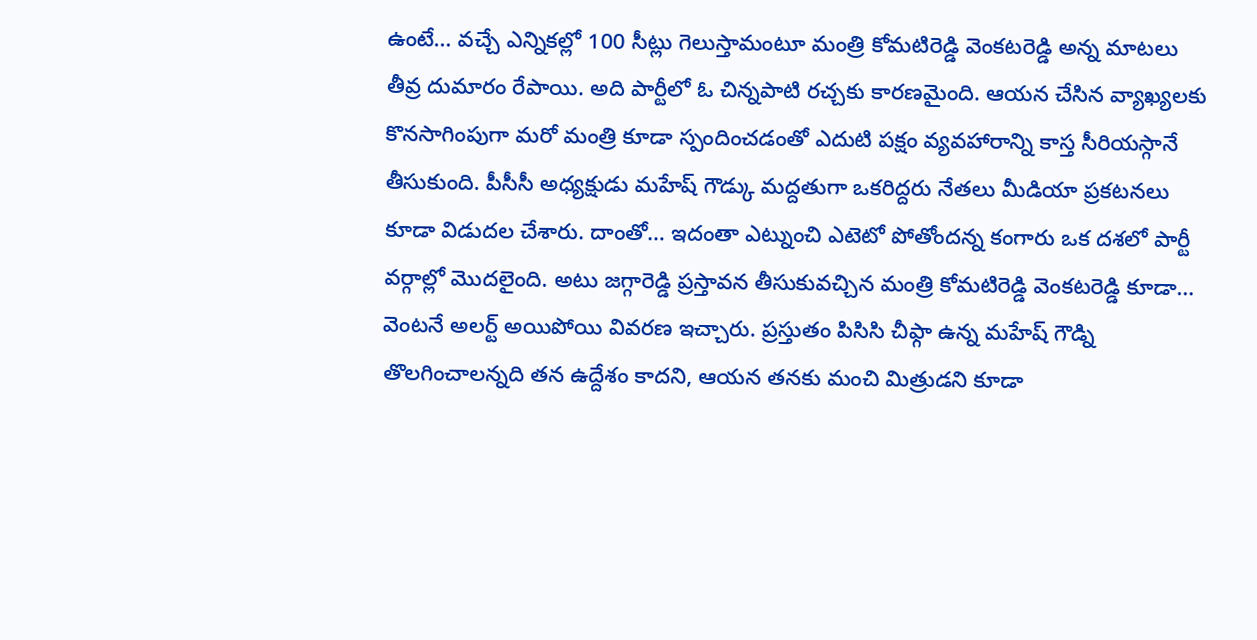ఉంటే… వచ్చే ఎన్నికల్లో 100 సీట్లు గెలుస్తామంటూ మంత్రి కోమటిరెడ్డి వెంకటరెడ్డి అన్న మాటలు తీవ్ర దుమారం రేపాయి. అది పార్టీలో ఓ చిన్నపాటి రచ్చకు కారణమైంది. ఆయన చేసిన వ్యాఖ్యలకు కొనసాగింపుగా మరో మంత్రి కూడా స్పందించడంతో ఎదుటి పక్షం వ్యవహారాన్ని కాస్త సీరియస్గానే తీసుకుంది. పీసీసీ అధ్యక్షుడు మహేష్ గౌడ్కు మద్దతుగా ఒకరిద్దరు నేతలు మీడియా ప్రకటనలు కూడా విడుదల చేశారు. దాంతో… ఇదంతా ఎట్నుంచి ఎటెటో పోతోందన్న కంగారు ఒక దశలో పార్టీ వర్గాల్లో మొదలైంది. అటు జగ్గారెడ్డి ప్రస్తావన తీసుకువచ్చిన మంత్రి కోమటిరెడ్డి వెంకటరెడ్డి కూడా… వెంటనే అలర్ట్ అయిపోయి వివరణ ఇచ్చారు. ప్రస్తుతం పిసిసి చీఫ్గా ఉన్న మహేష్ గౌడ్ని తొలగించాలన్నది తన ఉద్దేశం కాదని, ఆయన తనకు మంచి మిత్రుడని కూడా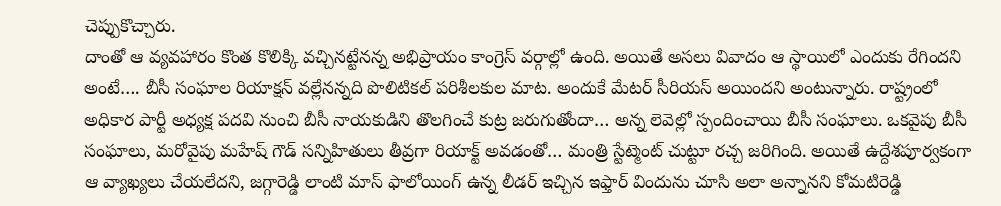చెప్పుకొచ్చారు.
దాంతో ఆ వ్యవహారం కొంత కొలిక్కి వచ్చినట్టేనన్న అభిప్రాయం కాంగ్రెస్ వర్గాల్లో ఉంది. అయితే అసలు వివాదం ఆ స్థాయిలో ఎందుకు రేగిందని అంటే…. బీసీ సంఘాల రియాక్షన్ వల్లేనన్నది పొలిటికల్ పరిశీలకుల మాట. అందుకే మేటర్ సీరియస్ అయిందని అంటున్నారు. రాష్ట్రంలో అధికార పార్టీ అధ్యక్ష పదవి నుంచి బీసీ నాయకుడిని తొలగించే కుట్ర జరుగుతోందా… అన్న లెవెల్లో స్పందించాయి బీసీ సంఘాలు. ఒకవైపు బీసీ సంఘాలు, మరోవైపు మహేష్ గౌడ్ సన్నిహితులు తీవ్రగా రియాక్ట్ అవడంతో… మంత్రి స్టేట్మెంట్ చుట్టూ రచ్చ జరిగింది. అయితే ఉద్దేశపూర్వకంగా ఆ వ్యాఖ్యలు చేయలేదని, జగ్గారెడ్డి లాంటి మాస్ ఫాలోయింగ్ ఉన్న లీడర్ ఇచ్చిన ఇఫ్తార్ విందును చూసి అలా అన్నానని కోమటిరెడ్డి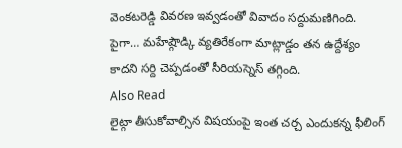వెంకటరెడ్డి వివరణ ఇవ్వడంతో వివాదం సద్దుమణిగింది. పైగా… మహేష్గౌడ్కి వ్యతిరేకంగా మాట్లాడ్డం తన ఉద్దేశ్యం కాదని సర్ది చెప్పడంతో సీరియస్నెస్ తగ్గింది.
Also Read
లైట్గా తీసుకోవాల్సిన విషయంపై ఇంత చర్చ ఎందుకన్న ఫీలింగ్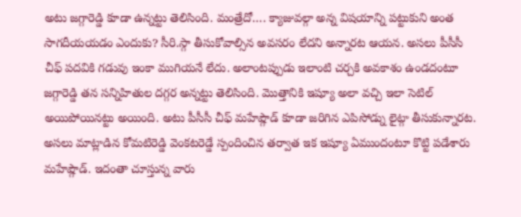అటు జగ్గారెడ్డి కూడా ఉన్నట్టు తెలిసింది. మంత్రేదో…. క్యాజువల్గా అన్న విషయాన్ని పట్టుకుని అంత సాగదీయయడం ఎందుకు? సీరి.స్గా తీసుకోవాల్సిన అవసరం లేదని అన్నారట ఆయన. అసలు పీసీసీ చీఫ్ పదవికి గడువు ఇంకా ముగియనే లేదు. అలాంటప్పుడు ఇలాంటి చర్చకి అవకాశం ఉండదంటూ జగ్గారెడ్డి తన సన్నిహితుల దగ్గర అన్నట్టు తెలిసింది. మొత్తానికి ఇష్యూ అలా వచ్చి ఇలా సెటిల్ అయిపోయినట్టు అయింది. అటు పీసీసీ చీఫ్ మహేష్గౌడ్ కూడా జరిగిన ఎపిసోడ్ను లైట్గా తీసుకున్నారట. అసలు మాట్లాడిన కోమటిరెడ్డి వెంకటరెడ్డే స్పందించిన తర్వాత ఇక ఇష్యూ ఏముందంటూ కొట్టి పడేశారు మహేష్గౌడ్. ఇదంతా చూస్తున్న వారు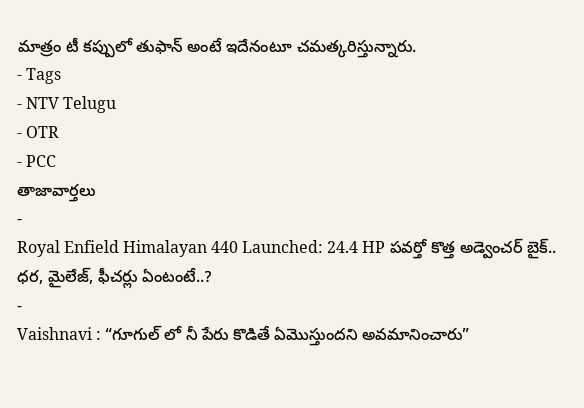మాత్రం టీ కప్పులో తుఫాన్ అంటే ఇదేనంటూ చమత్కరిస్తున్నారు.
- Tags
- NTV Telugu
- OTR
- PCC
తాజావార్తలు
-
Royal Enfield Himalayan 440 Launched: 24.4 HP పవర్తో కొత్త అడ్వెంచర్ బైక్.. ధర, మైలేజ్, ఫీచర్లు ఏంటంటే..?
-
Vaishnavi : “గూగుల్ లో నీ పేరు కొడితే ఏమొస్తుందని అవమానించారు”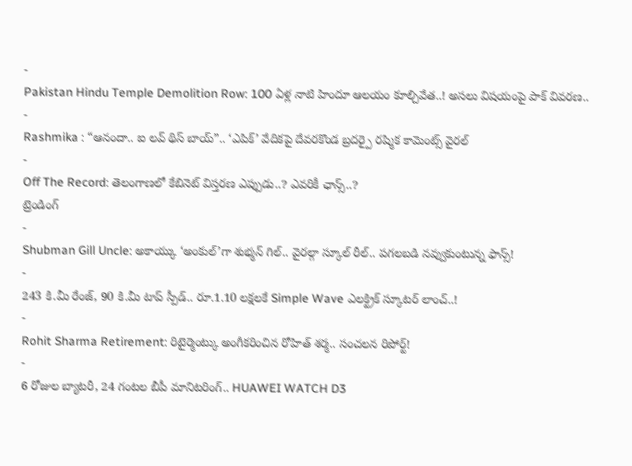-
Pakistan Hindu Temple Demolition Row: 100 ఏళ్ల నాటి హిందూ ఆలయం కూల్చివేత..! అసలు విషయంపై పాక్ వివరణ..
-
Rashmika : “ఆనందా.. ఐ లవ్ థిస్ బాయ్”.. ‘ఎపిక్’ వేదికపై దేవరకొండ బ్రదర్పై రష్మిక కామెంట్స్ వైరల్
-
Off The Record: తెలంగాణలో కేబినెట్ విస్తరణ ఎప్పుడు..? ఎవరికీ ఛాన్స్..?
ట్రెండింగ్
-
Shubman Gill Uncle: అకాయ్కు ‘అంకుల్’గా శుభ్మన్ గిల్.. వైరల్గా స్కూల్ రీల్.. పగలబడి నవ్వుకుంటున్న ఫాన్స్!
-
243 కి.మీ రేంజ్, 90 కి.మీ టాప్ స్పీడ్.. రూ.1.10 లక్షలకే Simple Wave ఎలక్ట్రిక్ స్కూటర్ లాంచ్..!
-
Rohit Sharma Retirement: రిటైర్మెంట్కు అంగీకరించిన రోహిత్ శర్మ.. సంచలన రిపోర్ట్!
-
6 రోజుల బ్యాటరీ, 24 గంటల బీపీ మానిటరింగ్.. HUAWEI WATCH D3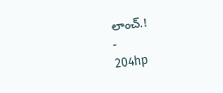లాంచ్.!
-
204hp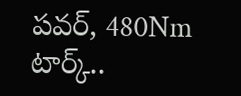పవర్, 480Nm టార్క్..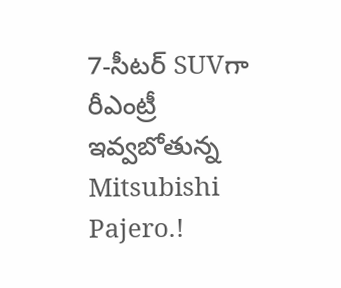7-సీటర్ SUVగా రీఎంట్రీ ఇవ్వబోతున్న Mitsubishi Pajero.!